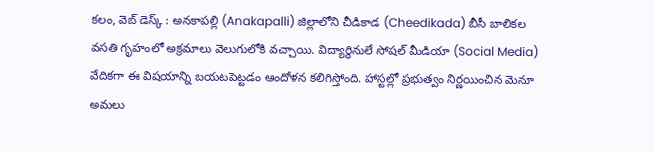కలం, వెబ్ డెస్క్ : అనకాపల్లి (Anakapalli) జిల్లాలోని చీడికాడ (Cheedikada) బీసీ బాలికల వసతి గృహంలో అక్రమాలు వెలుగులోకి వచ్చాయి. విద్యార్థినులే సోషల్ మీడియా (Social Media) వేదికగా ఈ విషయాన్ని బయటపెట్టడం ఆందోళన కలిగిస్తోంది. హాస్టల్లో ప్రభుత్వం నిర్ణయించిన మెనూ అమలు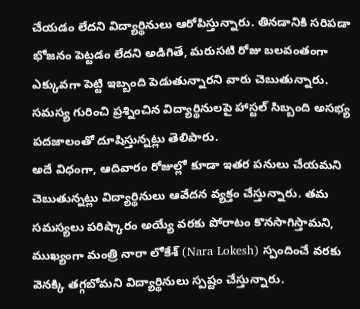చేయడం లేదని విద్యార్థినులు ఆరోపిస్తున్నారు. తినడానికి సరిపడా భోజనం పెట్టడం లేదని అడిగితే, మరుసటి రోజు బలవంతంగా ఎక్కువగా పెట్టి ఇబ్బంది పెడుతున్నారని వారు చెబుతున్నారు. సమస్య గురించి ప్రశ్నించిన విద్యార్థినులపై హాస్టల్ సిబ్బంది అసభ్య పదజాలంతో దూషిస్తున్నట్లు తెలిపారు.
అదే విధంగా, ఆదివారం రోజుల్లో కూడా ఇతర పనులు చేయమని చెబుతున్నట్లు విద్యార్థినులు ఆవేదన వ్యక్తం చేస్తున్నారు. తమ సమస్యలు పరిష్కారం అయ్యే వరకు పోరాటం కొనసాగిస్తామని, ముఖ్యంగా మంత్రి నారా లోకేశ్ (Nara Lokesh) స్పందించే వరకు వెనక్కి తగ్గబోమని విద్యార్థినులు స్పష్టం చేస్తున్నారు.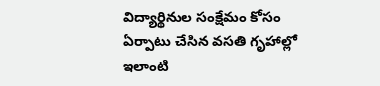విద్యార్థినుల సంక్షేమం కోసం ఏర్పాటు చేసిన వసతి గృహాల్లో ఇలాంటి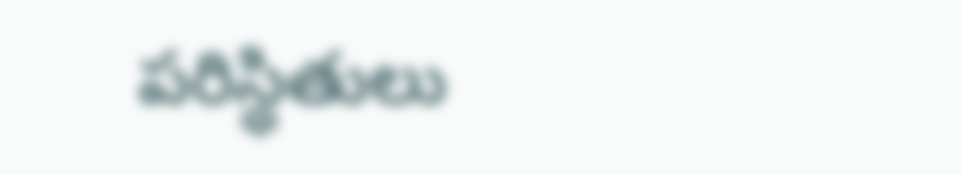పరిస్థితులు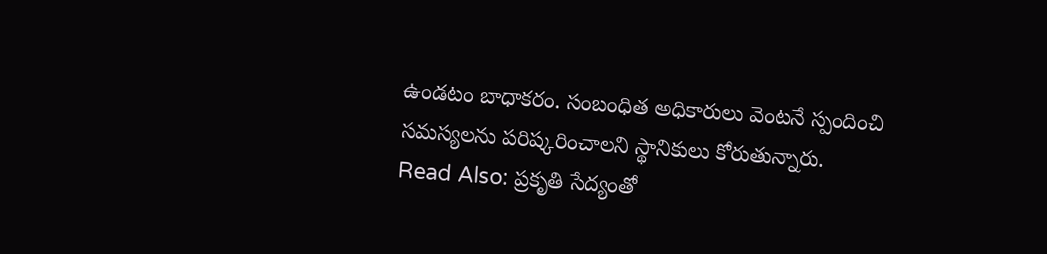ఉండటం బాధాకరం. సంబంధిత అధికారులు వెంటనే స్పందించి సమస్యలను పరిష్కరించాలని స్థానికులు కోరుతున్నారు.
Read Also: ప్రకృతి సేద్యంతో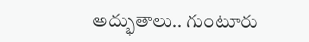అద్భుతాలు.. గుంటూరు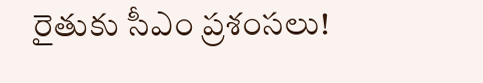రైతుకు సీఎం ప్రశంసలు!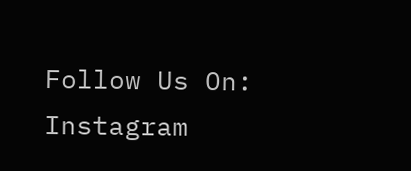Follow Us On: Instagram